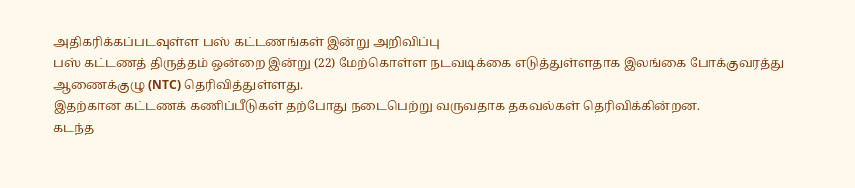அதிகரிக்கப்படவுள்ள பஸ் கட்டணங்கள் இன்று அறிவிப்பு
பஸ் கட்டணத் திருத்தம் ஒன்றை இன்று (22) மேற்கொள்ள நடவடிக்கை எடுத்துள்ளதாக இலங்கை போக்குவரத்து ஆணைக்குழு (NTC) தெரிவித்துள்ளது.
இதற்கான கட்டணக் கணிப்பீடுகள் தற்போது நடைபெற்று வருவதாக தகவல்கள் தெரிவிக்கின்றன.
கடந்த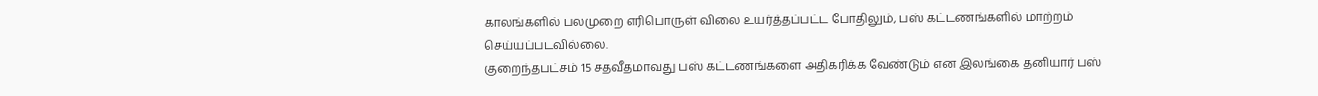காலங்களில் பலமுறை எரிபொருள் விலை உயர்த்தப்பட்ட போதிலும், பஸ் கட்டணங்களில் மாற்றம் செய்யப்படவில்லை.
குறைந்தபட்சம் 15 சதவீதமாவது பஸ் கட்டணங்களை அதிகரிக்க வேண்டும் என இலங்கை தனியார் பஸ்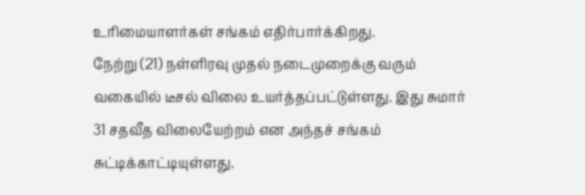உரிமையாளர்கள் சங்கம் எதிர்பார்க்கிறது.
நேற்று (21) நள்ளிரவு முதல் நடைமுறைக்கு வரும் வகையில் டீசல் விலை உயர்த்தப்பட்டுள்ளது. இது சுமார் 31 சதவீத விலையேற்றம் என அந்தச் சங்கம் சுட்டிக்காட்டியுள்ளது.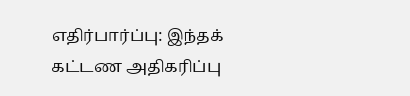எதிர்பார்ப்பு: இந்தக் கட்டண அதிகரிப்பு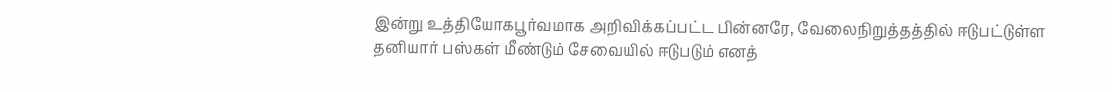இன்று உத்தியோகபூர்வமாக அறிவிக்கப்பட்ட பின்னரே, வேலைநிறுத்தத்தில் ஈடுபட்டுள்ள தனியார் பஸ்கள் மீண்டும் சேவையில் ஈடுபடும் எனத்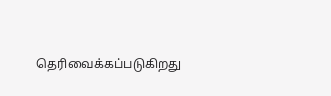தெரிவைக்கப்படுகிறது